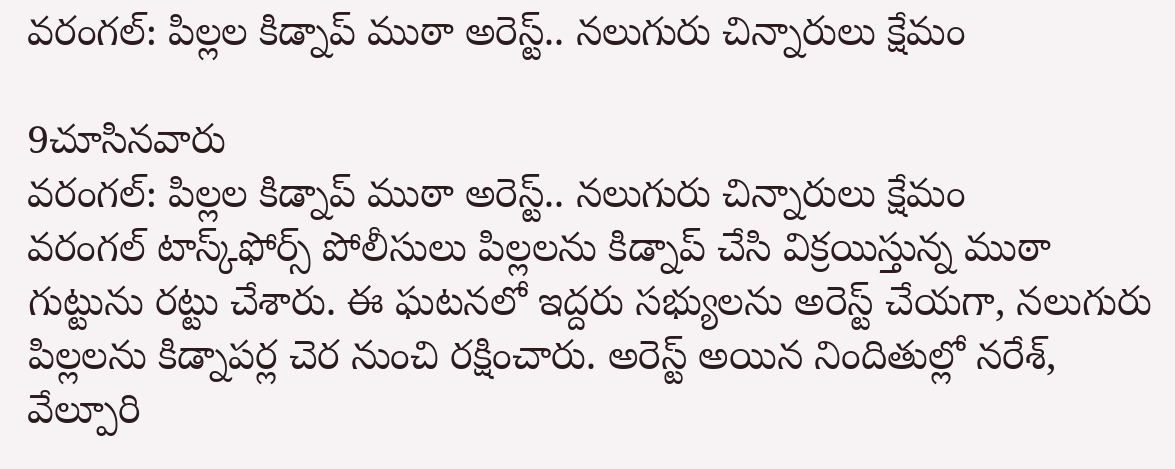వరంగల్: పిల్లల కిడ్నాప్ ముఠా అరెస్ట్.. నలుగురు చిన్నారులు క్షేమం

9చూసినవారు
వరంగల్: పిల్లల కిడ్నాప్ ముఠా అరెస్ట్.. నలుగురు చిన్నారులు క్షేమం
వరంగల్ టాస్క్‌ఫోర్స్ పోలీసులు పిల్లలను కిడ్నాప్ చేసి విక్రయిస్తున్న ముఠా గుట్టును రట్టు చేశారు. ఈ ఘటనలో ఇద్దరు సభ్యులను అరెస్ట్ చేయగా, నలుగురు పిల్లలను కిడ్నాపర్ల చెర నుంచి రక్షించారు. అరెస్ట్ అయిన నిందితుల్లో నరేశ్, వేల్పూరి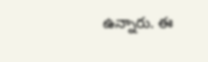ఉన్నారు. ఈ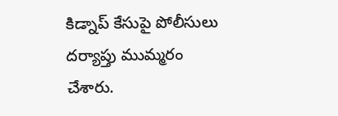కిడ్నాప్ కేసుపై పోలీసులు దర్యాప్తు ముమ్మరం చేశారు.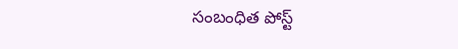సంబంధిత పోస్ట్